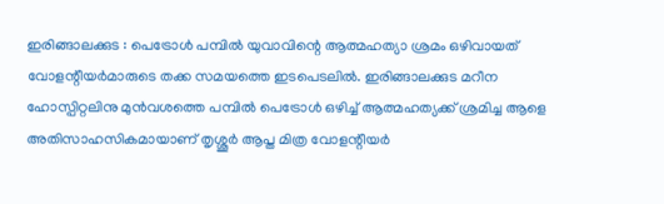ഇരിങ്ങാലക്കുട : പെട്രോൾ പമ്പിൽ യുവാവിന്റെ ആത്മഹത്യാ ശ്രമം ഒഴിവായത് വോളന്റീയർമാരുടെ തക്ക സമയത്തെ ഇടപെടലിൽ. ഇരിങ്ങാലക്കുട മറീന ഹോസ്പിറ്റലിനു മുൻവശത്തെ പമ്പിൽ പെട്രോൾ ഒഴിച്ച് ആത്മഹത്യക്ക് ശ്രമിച്ച ആളെ അതിസാഹസികമായാണ് തൃശ്ശൂർ ആപ്ത മിത്ര വോളന്റീയർ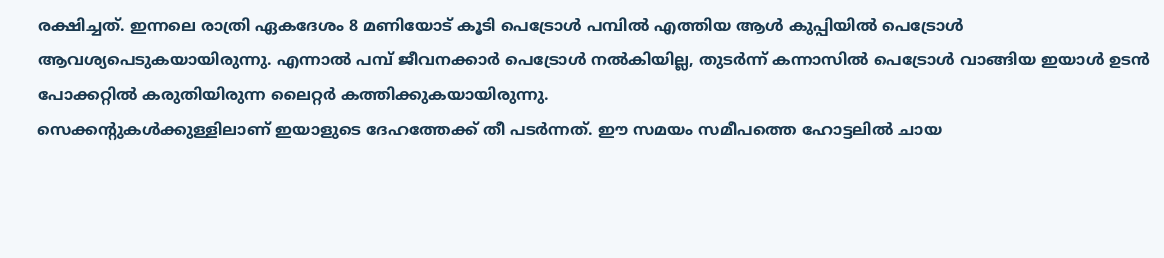രക്ഷിച്ചത്. ഇന്നലെ രാത്രി ഏകദേശം 8 മണിയോട് കൂടി പെട്രോൾ പമ്പിൽ എത്തിയ ആൾ കുപ്പിയിൽ പെട്രോൾ ആവശ്യപെടുകയായിരുന്നു. എന്നാൽ പമ്പ് ജീവനക്കാർ പെട്രോൾ നൽകിയില്ല, തുടർന്ന് കന്നാസിൽ പെട്രോൾ വാങ്ങിയ ഇയാൾ ഉടൻ പോക്കറ്റിൽ കരുതിയിരുന്ന ലൈറ്റർ കത്തിക്കുകയായിരുന്നു.
സെക്കന്റുകൾക്കുള്ളിലാണ് ഇയാളുടെ ദേഹത്തേക്ക് തീ പടർന്നത്. ഈ സമയം സമീപത്തെ ഹോട്ടലിൽ ചായ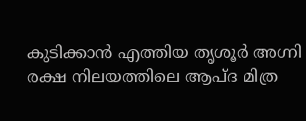കുടിക്കാൻ എത്തിയ തൃശൂർ അഗ്നി രക്ഷ നിലയത്തിലെ ആപ്ദ മിത്ര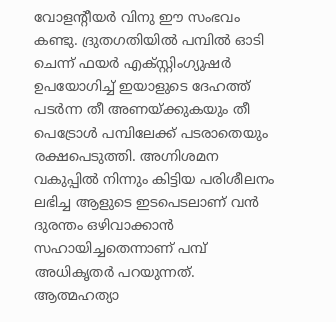വോളന്റീയർ വിനു ഈ സംഭവം കണ്ടു. ദ്രുതഗതിയിൽ പമ്പിൽ ഓടി ചെന്ന് ഫയർ എക്സ്റ്റിംഗ്യുഷർ ഉപയോഗിച്ച് ഇയാളുടെ ദേഹത്ത് പടർന്ന തീ അണയ്ക്കുകയും തീ പെട്രോൾ പമ്പിലേക്ക് പടരാതെയും രക്ഷപെടുത്തി. അഗ്നിശമന വകുപ്പിൽ നിന്നും കിട്ടിയ പരിശീലനം ലഭിച്ച ആളുടെ ഇടപെടലാണ് വൻ ദുരന്തം ഒഴിവാക്കാൻ സഹായിച്ചതെന്നാണ് പമ്പ് അധികൃതർ പറയുന്നത്. ആത്മഹത്യാ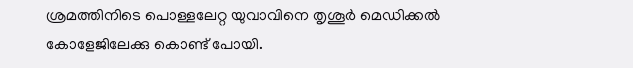ശ്രമത്തിനിടെ പൊള്ളലേറ്റ യുവാവിനെ തൃശൂർ മെഡിക്കൽ കോളേജിലേക്കു കൊണ്ട് പോയി.